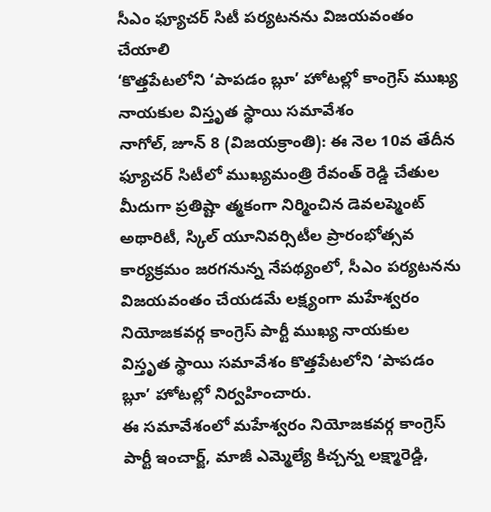సీఎం ఫ్యూచర్ సిటీ పర్యటనను విజయవంతం చేయాలి
‘కొత్తపేటలోని ‘పాపడం బ్లూ’ హోటల్లో కాంగ్రెస్ ముఖ్య నాయకుల విస్తృత స్థాయి సమావేశం
నాగోల్, జూన్ 8 (విజయక్రాంతి): ఈ నెల 10వ తేదీన ఫ్యూచర్ సిటీలో ముఖ్యమంత్రి రేవంత్ రెడ్డి చేతుల మీదుగా ప్రతిష్టా త్మకంగా నిర్మించిన డెవలప్మెంట్ అథారిటీ, స్కిల్ యూనివర్సిటీల ప్రారంభోత్సవ కార్యక్రమం జరగనున్న నేపథ్యంలో, సీఎం పర్యటనను విజయవంతం చేయడమే లక్ష్యంగా మహేశ్వరం నియోజకవర్గ కాంగ్రెస్ పార్టీ ముఖ్య నాయకుల విస్తృత స్థాయి సమావేశం కొత్తపేటలోని ‘పాపడం బ్లూ’ హోటల్లో నిర్వహించారు.
ఈ సమావేశంలో మహేశ్వరం నియోజకవర్గ కాంగ్రెస్ పార్టీ ఇంచార్జ్, మాజీ ఎమ్మెల్యే కిచ్చన్న లక్ష్మారెడ్డి,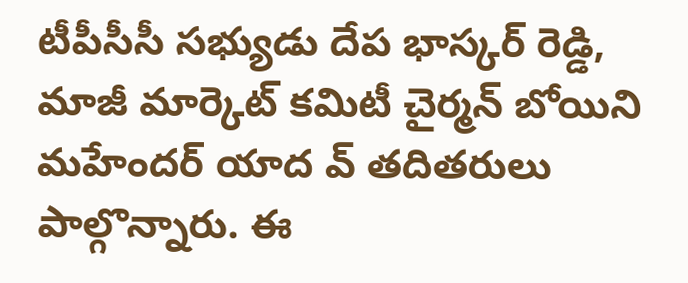టీపీసీసీ సభ్యుడు దేప భాస్కర్ రెడ్డి, మాజీ మార్కెట్ కమిటీ చైర్మన్ బోయిని మహేందర్ యాద వ్ తదితరులు పాల్గొన్నారు. ఈ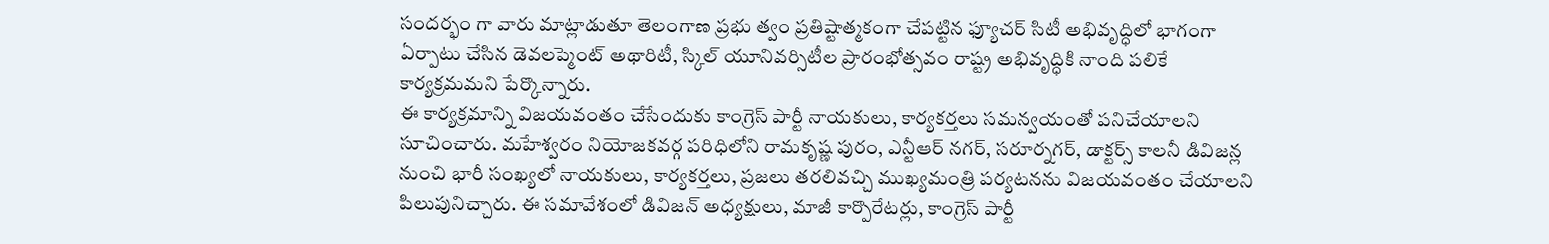సందర్భం గా వారు మాట్లాడుతూ తెలంగాణ ప్రభు త్వం ప్రతిష్టాత్మకంగా చేపట్టిన ఫ్యూచర్ సిటీ అభివృద్ధిలో భాగంగా ఏర్పాటు చేసిన డెవలప్మెంట్ అథారిటీ, స్కిల్ యూనివర్సిటీల ప్రారంభోత్సవం రాష్ట్ర అభివృద్ధికి నాంది పలికే కార్యక్రమమని పేర్కొన్నారు.
ఈ కార్యక్రమాన్ని విజయవంతం చేసేందుకు కాంగ్రెస్ పార్టీ నాయకులు, కార్యకర్తలు సమన్వయంతో పనిచేయాలని సూచించారు. మహేశ్వరం నియోజకవర్గ పరిధిలోని రామకృష్ణ పురం, ఎన్టీఆర్ నగర్, సరూర్నగర్, డాక్టర్స్ కాలనీ డివిజన్ల నుంచి భారీ సంఖ్యలో నాయకులు, కార్యకర్తలు, ప్రజలు తరలివచ్చి ముఖ్యమంత్రి పర్యటనను విజయవంతం చేయాలని పిలుపునిచ్చారు. ఈ సమావేశంలో డివిజన్ అధ్యక్షులు, మాజీ కార్పొరేటర్లు, కాంగ్రెస్ పార్టీ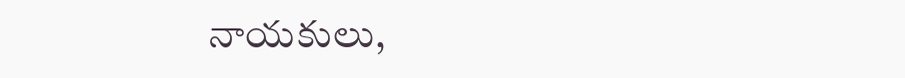నాయకులు,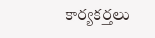కార్యకర్తలు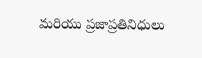మరియు ప్రజాప్రతినిధులు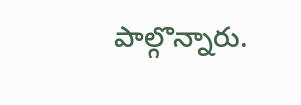పాల్గొన్నారు.